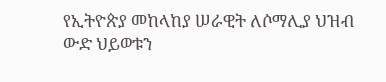የኢትዮጵያ መከላከያ ሠራዊት ለሶማሊያ ህዝብ ውድ ህይወቱን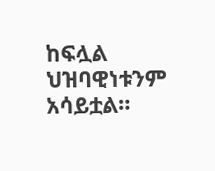ከፍሏል ህዝባዊነቱንም አሳይቷል።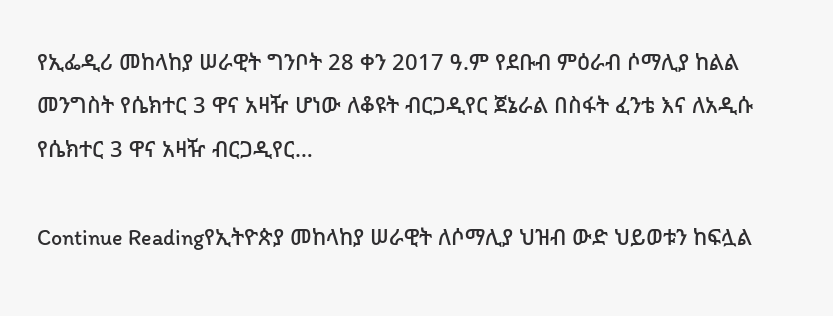የኢፌዲሪ መከላከያ ሠራዊት ግንቦት 28 ቀን 2017 ዓ.ም የደቡብ ምዕራብ ሶማሊያ ከልል መንግስት የሴክተር 3 ዋና አዛዥ ሆነው ለቆዩት ብርጋዲየር ጀኔራል በስፋት ፈንቴ እና ለአዲሱ የሴክተር 3 ዋና አዛዥ ብርጋዲየር…

Continue Readingየኢትዮጵያ መከላከያ ሠራዊት ለሶማሊያ ህዝብ ውድ ህይወቱን ከፍሏል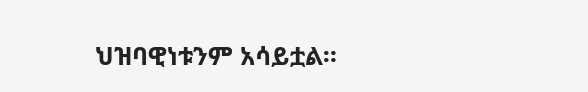ህዝባዊነቱንም አሳይቷል።